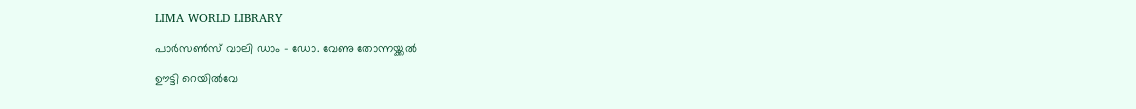LIMA WORLD LIBRARY

പാര്‍സണ്‍സ് വാലി ഡാം – ഡോ. വേണു തോന്നയ്ക്കല്‍

ഊട്ടി റെയില്‍വേ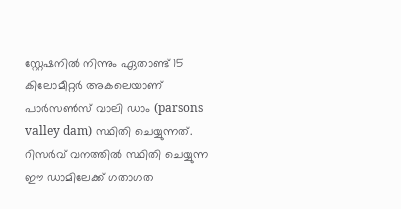സ്റ്റേഷനില്‍ നിന്നും ഏതാണ്ട് 15 കിലോമീറ്റര്‍ അകലെയാണ് പാര്‍സണ്‍സ് വാലി ഡാം (parsons valley dam) സ്ഥിതി ചെയ്യുന്നത്. റിസര്‍വ് വനത്തില്‍ സ്ഥിതി ചെയ്യുന്ന ഈ ഡാമിലേക്ക് ഗതാഗത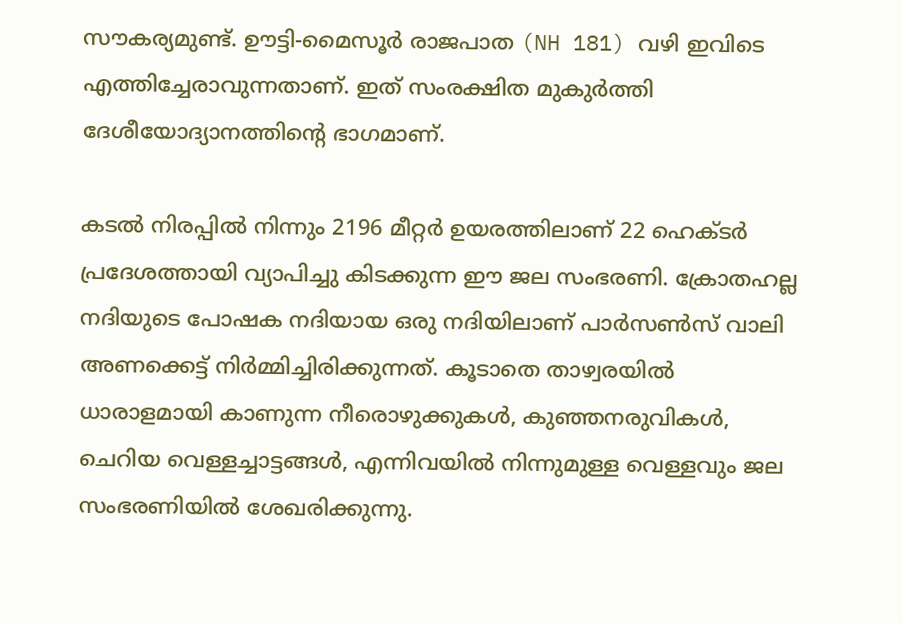സൗകര്യമുണ്ട്. ഊട്ടി-മൈസൂര്‍ രാജപാത (NH 181) വഴി ഇവിടെ എത്തിച്ചേരാവുന്നതാണ്. ഇത് സംരക്ഷിത മുകുര്‍ത്തി ദേശീയോദ്യാനത്തിന്റെ ഭാഗമാണ്.

കടല്‍ നിരപ്പില്‍ നിന്നും 2196 മീറ്റര്‍ ഉയരത്തിലാണ് 22 ഹെക്ടര്‍ പ്രദേശത്തായി വ്യാപിച്ചു കിടക്കുന്ന ഈ ജല സംഭരണി. ക്രോതഹല്ല നദിയുടെ പോഷക നദിയായ ഒരു നദിയിലാണ് പാര്‍സണ്‍സ് വാലി അണക്കെട്ട് നിര്‍മ്മിച്ചിരിക്കുന്നത്. കൂടാതെ താഴ്വരയില്‍ ധാരാളമായി കാണുന്ന നീരൊഴുക്കുകള്‍, കുഞ്ഞനരുവികള്‍, ചെറിയ വെള്ളച്ചാട്ടങ്ങള്‍, എന്നിവയില്‍ നിന്നുമുള്ള വെള്ളവും ജല സംഭരണിയില്‍ ശേഖരിക്കുന്നു.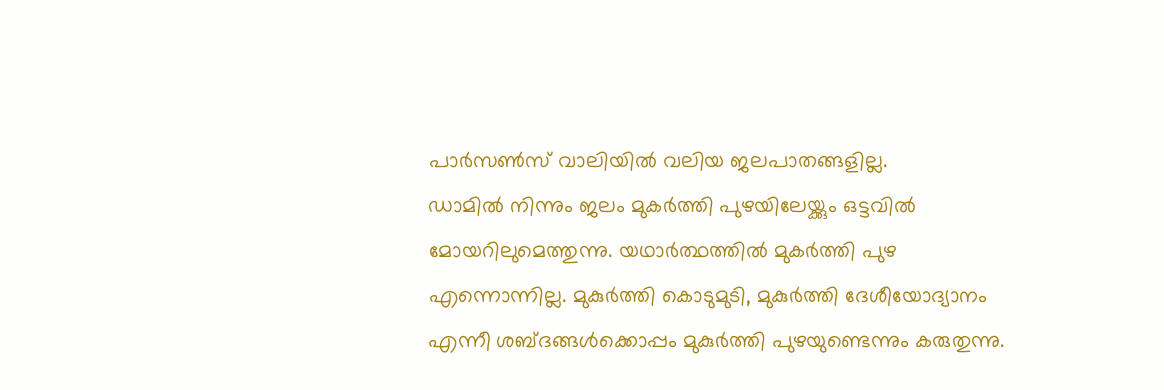പാര്‍സണ്‍സ് വാലിയില്‍ വലിയ ജലപാതങ്ങളില്ല.
ഡാമില്‍ നിന്നും ജലം മുകര്‍ത്തി പുഴയിലേയ്ക്കും ഒട്ടവില്‍ മോയറിലുമെത്തുന്നു. യഥാര്‍ത്ഥത്തില്‍ മുകര്‍ത്തി പുഴ എന്നൊന്നില്ല. മുകുര്‍ത്തി കൊടുമുടി, മുകുര്‍ത്തി ദേശീയോദ്യാനം എന്നീ ശബ്ദങ്ങള്‍ക്കൊപ്പം മുകുര്‍ത്തി പുഴയുണ്ടെന്നും കരുതുന്നു.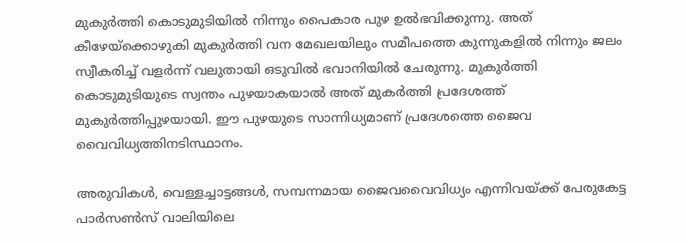മുകുര്‍ത്തി കൊടുമുടിയില്‍ നിന്നും പൈകാര പുഴ ഉല്‍ഭവിക്കുന്നു. അത് കീഴേയ്‌ക്കൊഴുകി മുകുര്‍ത്തി വന മേഖലയിലും സമീപത്തെ കുന്നുകളില്‍ നിന്നും ജലം സ്വീകരിച്ച് വളര്‍ന്ന് വലുതായി ഒടുവില്‍ ഭവാനിയില്‍ ചേരുന്നു. മുകുര്‍ത്തി കൊടുമുടിയുടെ സ്വന്തം പുഴയാകയാല്‍ അത് മുകര്‍ത്തി പ്രദേശത്ത് മുകുര്‍ത്തിപ്പുഴയായി. ഈ പുഴയുടെ സാന്നിധ്യമാണ് പ്രദേശത്തെ ജൈവ വൈവിധ്യത്തിനടിസ്ഥാനം.

അരുവികള്‍, വെള്ളച്ചാട്ടങ്ങള്‍, സമ്പന്നമായ ജൈവവൈവിധ്യം എന്നിവയ്ക്ക് പേരുകേട്ട പാര്‍സണ്‍സ് വാലിയിലെ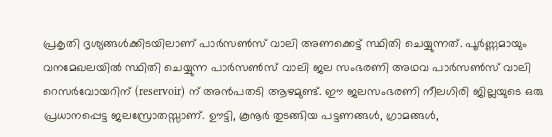പ്രകൃതി ദൃശ്യങ്ങള്‍ക്കിടയിലാണ് പാര്‍സണ്‍സ് വാലി അണക്കെട്ട് സ്ഥിതി ചെയ്യുന്നത്. പൂര്‍ണ്ണമായും വനമേഖലയില്‍ സ്ഥിതി ചെയ്യുന്ന പാര്‍സണ്‍സ് വാലി ജല സംഭരണി അഥവ പാര്‍സണ്‍സ് വാലി റെസര്‍വോയറിന് (reservoir) ന് അന്‍പതടി ആഴമുണ്ട്. ഈ ജലസംഭരണി നീലഗിരി ജില്ലയുടെ ഒരു പ്രധാനപ്പെട്ട ജലസ്രോതസ്സാണ്. ഊട്ടി, കൂനൂര്‍ തുടങ്ങിയ പട്ടണങ്ങള്‍, ഗ്രാമങ്ങള്‍,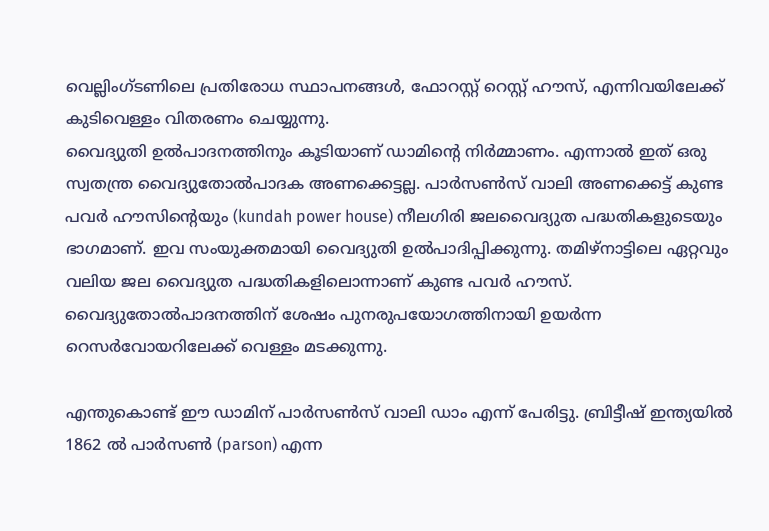വെല്ലിംഗ്ടണിലെ പ്രതിരോധ സ്ഥാപനങ്ങള്‍, ഫോറസ്റ്റ് റെസ്റ്റ് ഹൗസ്, എന്നിവയിലേക്ക് കുടിവെള്ളം വിതരണം ചെയ്യുന്നു.
വൈദ്യുതി ഉല്‍പാദനത്തിനും കൂടിയാണ് ഡാമിന്റെ നിര്‍മ്മാണം. എന്നാല്‍ ഇത് ഒരു സ്വതന്ത്ര വൈദ്യുതോല്‍പാദക അണക്കെട്ടല്ല. പാര്‍സണ്‍സ് വാലി അണക്കെട്ട് കുണ്ട പവര്‍ ഹൗസിന്റെയും (kundah power house) നീലഗിരി ജലവൈദ്യുത പദ്ധതികളുടെയും ഭാഗമാണ്. ഇവ സംയുക്തമായി വൈദ്യുതി ഉല്‍പാദിപ്പിക്കുന്നു. തമിഴ്നാട്ടിലെ ഏറ്റവും വലിയ ജല വൈദ്യുത പദ്ധതികളിലൊന്നാണ് കുണ്ട പവര്‍ ഹൗസ്. വൈദ്യുതോല്‍പാദനത്തിന് ശേഷം പുനരുപയോഗത്തിനായി ഉയര്‍ന്ന റെസര്‍വോയറിലേക്ക് വെള്ളം മടക്കുന്നു.

എന്തുകൊണ്ട് ഈ ഡാമിന് പാര്‍സണ്‍സ് വാലി ഡാം എന്ന് പേരിട്ടു. ബ്രിട്ടീഷ് ഇന്ത്യയില്‍ 1862 ല്‍ പാര്‍സണ്‍ (parson) എന്ന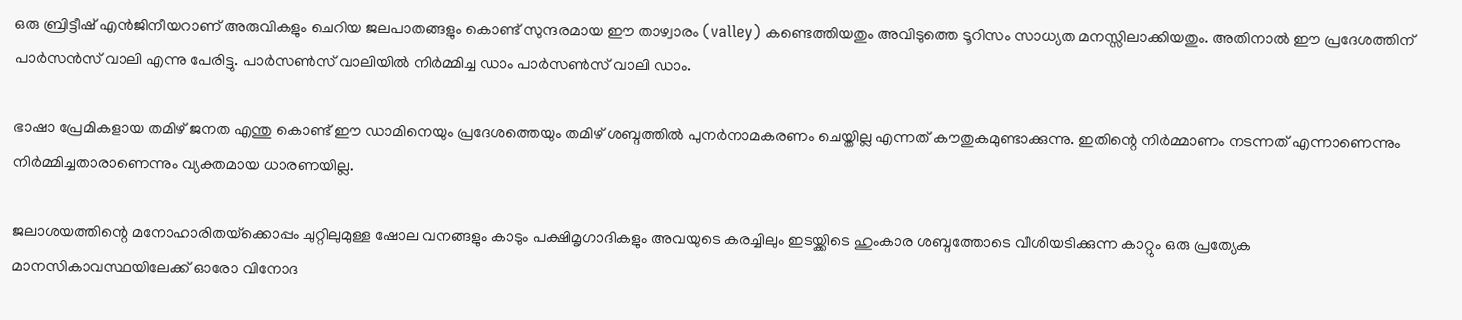ഒരു ബ്രിട്ടീഷ് എന്‍ജിനീയറാണ് അരുവികളും ചെറിയ ജലപാതങ്ങളും കൊണ്ട് സുന്ദരമായ ഈ താഴ്വാരം (valley) കണ്ടെത്തിയതും അവിടുത്തെ ടൂറിസം സാധ്യത മനസ്സിലാക്കിയതും. അതിനാല്‍ ഈ പ്രദേശത്തിന് പാര്‍സന്‍സ് വാലി എന്നു പേരിട്ടു. പാര്‍സണ്‍സ് വാലിയില്‍ നിര്‍മ്മിച്ച ഡാം പാര്‍സണ്‍സ് വാലി ഡാം.

ഭാഷാ പ്രേമികളായ തമിഴ് ജനത എന്തു കൊണ്ട് ഈ ഡാമിനെയും പ്രദേശത്തെയും തമിഴ് ശബ്ദത്തില്‍ പുനര്‍നാമകരണം ചെയ്തില്ല എന്നത് കൗതുകമുണ്ടാക്കുന്നു. ഇതിന്റെ നിര്‍മ്മാണം നടന്നത് എന്നാണെന്നും നിര്‍മ്മിച്ചതാരാണെന്നും വ്യക്തമായ ധാരണയില്ല.

ജലാശയത്തിന്റെ മനോഹാരിതയ്‌ക്കൊപ്പം ചുറ്റിലുമുള്ള ഷോല വനങ്ങളും കാടും പക്ഷിമൃഗാദികളും അവയുടെ കരച്ചിലും ഇടയ്ക്കിടെ ഹുംകാര ശബ്ദത്തോടെ വീശിയടിക്കുന്ന കാറ്റും ഒരു പ്രത്യേക മാനസികാവസ്ഥയിലേക്ക് ഓരോ വിനോദ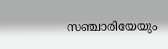സഞ്ചാരിയേയും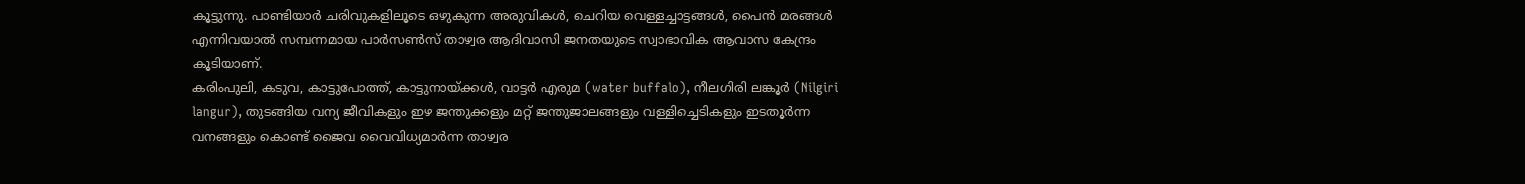കൂട്ടുന്നു. പാണ്ടിയാര്‍ ചരിവുകളിലൂടെ ഒഴുകുന്ന അരുവികള്‍, ചെറിയ വെള്ളച്ചാട്ടങ്ങള്‍, പൈന്‍ മരങ്ങള്‍ എന്നിവയാല്‍ സമ്പന്നമായ പാര്‍സണ്‍സ് താഴ്വര ആദിവാസി ജനതയുടെ സ്വാഭാവിക ആവാസ കേന്ദ്രം കൂടിയാണ്.
കരിംപുലി, കടുവ, കാട്ടുപോത്ത്, കാട്ടുനായ്ക്കള്‍, വാട്ടര്‍ എരുമ (water buffalo), നീലഗിരി ലങ്കൂര്‍ (Nilgiri langur), തുടങ്ങിയ വന്യ ജീവികളും ഇഴ ജന്തുക്കളും മറ്റ് ജന്തുജാലങ്ങളും വള്ളിച്ചെടികളും ഇടതൂര്‍ന്ന വനങ്ങളും കൊണ്ട് ജൈവ വൈവിധ്യമാര്‍ന്ന താഴ്വര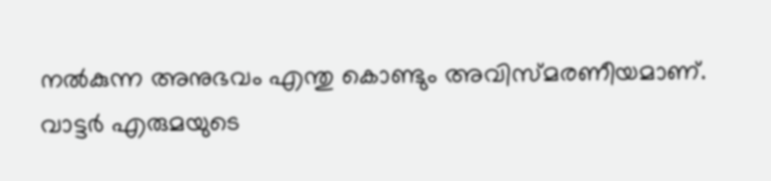നല്‍കുന്ന അനുഭവം എന്തു കൊണ്ടും അവിസ്മരണീയമാണ്.
വാട്ടര്‍ എരുമയുടെ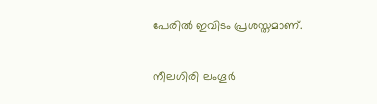പേരില്‍ ഇവിടം പ്രശസ്തമാണ്.

നീലഗിരി ലംഗൂര്‍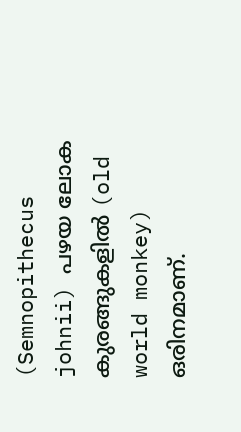(Semnopithecus johnii) പഴയ ലോക കുരങ്ങുകളില്‍ (old world monkey) ഒരിനമാണ്.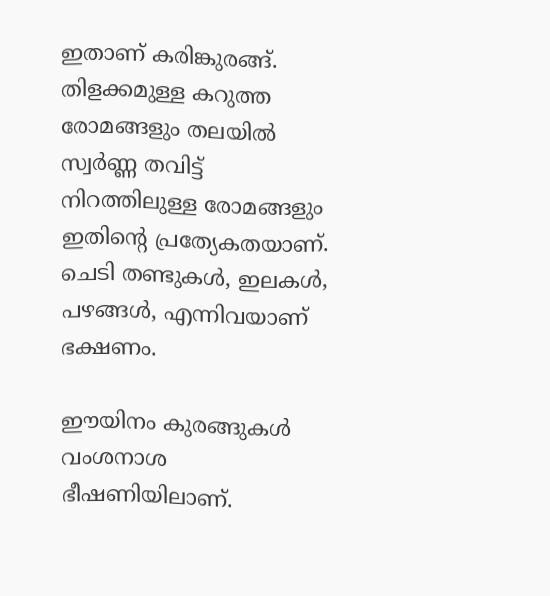ഇതാണ് കരിങ്കുരങ്ങ്. തിളക്കമുള്ള കറുത്ത രോമങ്ങളും തലയില്‍ സ്വര്‍ണ്ണ തവിട്ട് നിറത്തിലുള്ള രോമങ്ങളും ഇതിന്റെ പ്രത്യേകതയാണ്. ചെടി തണ്ടുകള്‍, ഇലകള്‍, പഴങ്ങള്‍, എന്നിവയാണ് ഭക്ഷണം.

ഈയിനം കുരങ്ങുകള്‍ വംശനാശ ഭീഷണിയിലാണ്.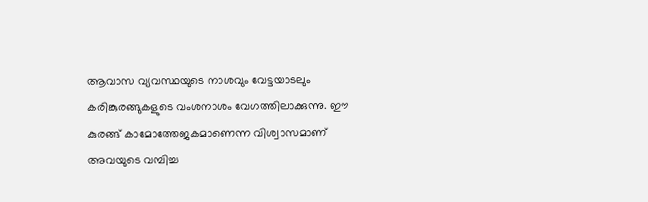ആവാസ വ്യവസ്ഥയുടെ നാശവും വേട്ടയാടലും കരിങ്കുരങ്ങുകളുടെ വംശനാശം വേഗത്തിലാക്കുന്നു. ഈ കുരങ്ങ് കാമോത്തേജകമാണെന്ന വിശ്വാസമാണ് അവയുടെ വമ്പിച്ച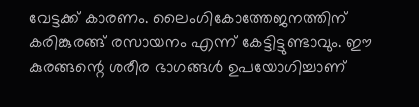വേട്ടക്ക് കാരണം. ലൈംഗികോത്തേജനത്തിന് കരിങ്കുരങ്ങ് രസായനം എന്ന് കേട്ടിട്ടുണ്ടാവും. ഈ കുരങ്ങന്റെ ശരീര ഭാഗങ്ങള്‍ ഉപയോഗിച്ചാണ്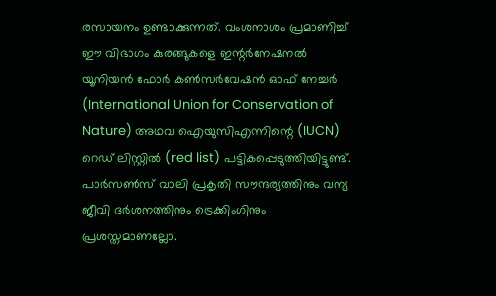രസായനം ഉണ്ടാക്കുന്നത്. വംശനാശം പ്രമാണിച്ച് ഈ വിഭാഗം കുരങ്ങുകളെ ഇന്റര്‍നേഷനല്‍ യൂനിയന്‍ ഫോര്‍ കണ്‍സര്‍വേഷന്‍ ഓഫ് നേച്ചര്‍ (International Union for Conservation of Nature) അഥവ ഐയുസിഎന്നിന്റെ (IUCN) റെഡ് ലിസ്റ്റില്‍ (red list) പട്ടികപ്പെടുത്തിയിട്ടുണ്ട്.
പാര്‍സണ്‍സ് വാലി പ്രകൃതി സൗന്ദര്യത്തിനും വന്യ ജീവി ദര്‍ശനത്തിനും ട്രെക്കിംഗിനും പ്രശസ്തമാണല്ലോ.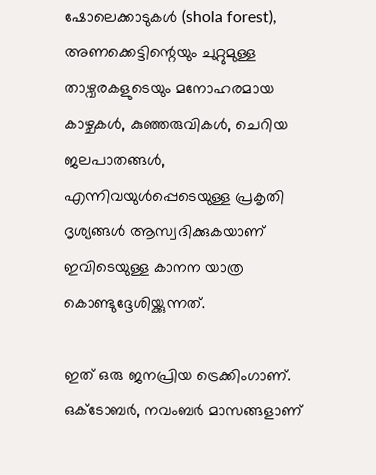ഷോലെക്കാടുകള്‍ (shola forest), അണക്കെട്ടിന്റെയും ചുറ്റുമുള്ള താഴ്വരകളുടെയും മനോഹരമായ കാഴ്ചകള്‍, കുഞ്ഞരുവികള്‍, ചെറിയ ജലപാതങ്ങള്‍, എന്നിവയുള്‍പ്പെടെയുള്ള പ്രകൃതി ദൃശ്യങ്ങള്‍ ആസ്വദിക്കുകയാണ് ഇവിടെയുള്ള കാനന യാത്ര കൊണ്ടുദ്ദേശിയ്ക്കുന്നത്.

ഇത് ഒരു ജനപ്രിയ ട്രെക്കിംഗാണ്. ഒക്ടോബര്‍, നവംബര്‍ മാസങ്ങളാണ്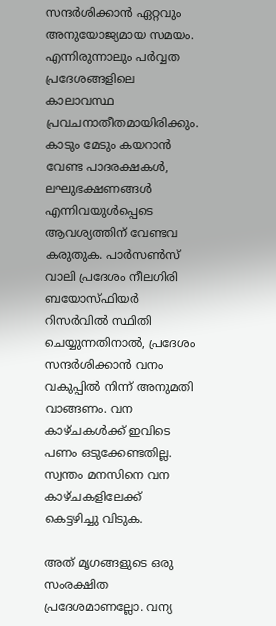സന്ദര്‍ശിക്കാന്‍ ഏറ്റവും അനുയോജ്യമായ സമയം. എന്നിരുന്നാലും പര്‍വ്വത പ്രദേശങ്ങളിലെ കാലാവസ്ഥ പ്രവചനാതീതമായിരിക്കും. കാടും മേടും കയറാന്‍ വേണ്ട പാദരക്ഷകള്‍, ലഘുഭക്ഷണങ്ങള്‍ എന്നിവയുള്‍പ്പെടെ ആവശ്യത്തിന് വേണ്ടവ കരുതുക. പാര്‍സണ്‍സ് വാലി പ്രദേശം നീലഗിരി ബയോസ്ഫിയര്‍ റിസര്‍വില്‍ സ്ഥിതി ചെയ്യുന്നതിനാല്‍, പ്രദേശം സന്ദര്‍ശിക്കാന്‍ വനം വകുപ്പില്‍ നിന്ന് അനുമതി വാങ്ങണം. വന കാഴ്ചകള്‍ക്ക് ഇവിടെ പണം ഒടുക്കേണ്ടതില്ല. സ്വന്തം മനസിനെ വന കാഴ്ചകളിലേക്ക് കെട്ടഴിച്ചു വിടുക.

അത് മൃഗങ്ങളുടെ ഒരു സംരക്ഷിത പ്രദേശമാണല്ലോ. വന്യ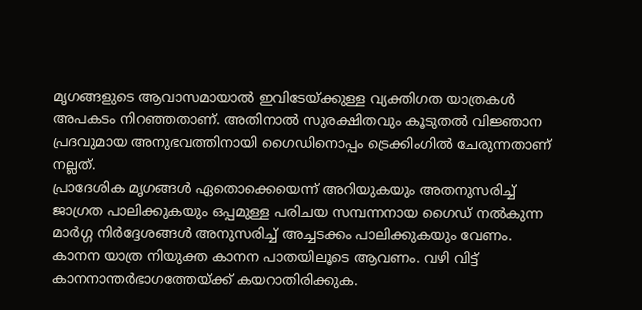മൃഗങ്ങളുടെ ആവാസമായാല്‍ ഇവിടേയ്ക്കുള്ള വ്യക്തിഗത യാത്രകള്‍ അപകടം നിറഞ്ഞതാണ്. അതിനാല്‍ സുരക്ഷിതവും കൂടുതല്‍ വിജ്ഞാന പ്രദവുമായ അനുഭവത്തിനായി ഗൈഡിനൊപ്പം ട്രെക്കിംഗില്‍ ചേരുന്നതാണ് നല്ലത്.
പ്രാദേശിക മൃഗങ്ങള്‍ ഏതൊക്കെയെന്ന് അറിയുകയും അതനുസരിച്ച് ജാഗ്രത പാലിക്കുകയും ഒപ്പമുള്ള പരിചയ സമ്പന്നനായ ഗൈഡ് നല്‍കുന്ന മാര്‍ഗ്ഗ നിര്‍ദ്ദേശങ്ങള്‍ അനുസരിച്ച് അച്ചടക്കം പാലിക്കുകയും വേണം. കാനന യാത്ര നിയുക്ത കാനന പാതയിലൂടെ ആവണം. വഴി വിട്ട് കാനനാന്തര്‍ഭാഗത്തേയ്ക്ക് കയറാതിരിക്കുക.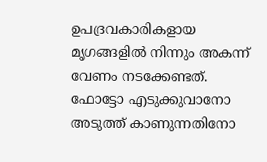ഉപദ്രവകാരികളായ മൃഗങ്ങളില്‍ നിന്നും അകന്ന് വേണം നടക്കേണ്ടത്. ഫോട്ടോ എടുക്കുവാനോ അടുത്ത് കാണുന്നതിനോ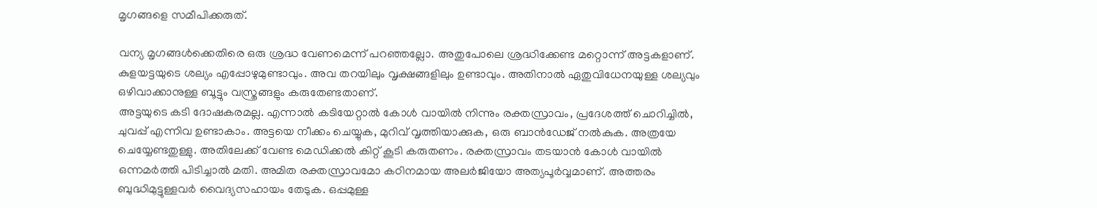മൃഗങ്ങളെ സമീപിക്കരുത്.

വന്യ മൃഗങ്ങള്‍ക്കെതിരെ ഒരു ശ്രദ്ധ വേണമെന്ന് പറഞ്ഞല്ലോ. അതുപോലെ ശ്രദ്ധിക്കേണ്ട മറ്റൊന്ന് അട്ടകളാണ്. കുളയട്ടയുടെ ശല്യം എപ്പോഴുമുണ്ടാവും. അവ തറയിലും വൃക്ഷങ്ങളിലും ഉണ്ടാവും. അതിനാല്‍ ഏതുവിധേനയുള്ള ശല്യവും ഒഴിവാക്കാനുള്ള ബൂട്ടും വസ്ത്രങ്ങളും കരുതേണ്ടതാണ്.
അട്ടയുടെ കടി ദോഷകരമല്ല. എന്നാല്‍ കടിയേറ്റാല്‍ കോള്‍ വായില്‍ നിന്നും രക്തസ്രാവം, പ്രദേശത്ത് ചൊറിച്ചില്‍, ചുവപ്പ് എന്നിവ ഉണ്ടാകാം. അട്ടയെ നീക്കം ചെയ്യുക, മുറിവ് വൃത്തിയാക്കുക, ഒരു ബാന്‍ഡേജ് നല്‍കുക. അത്രയേ ചെയ്യേണ്ടതുള്ളു. അതിലേക്ക് വേണ്ട മെഡിക്കല്‍ കിറ്റ് കൂടി കരുതണം. രക്തസ്രാവം തടയാന്‍ കോള്‍ വായില്‍ ഒന്നമര്‍ത്തി പിടിച്ചാല്‍ മതി. അമിത രക്തസ്രാവമോ കഠിനമായ അലര്‍ജിയോ അത്യപൂര്‍വ്വമാണ്. അത്തരം ബുദ്ധിമുട്ടുള്ളവര്‍ വൈദ്യസഹായം തേടുക. ഒപ്പമുള്ള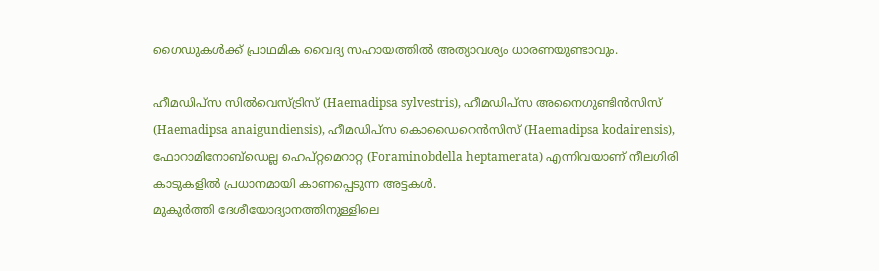ഗൈഡുകള്‍ക്ക് പ്രാഥമിക വൈദ്യ സഹായത്തില്‍ അത്യാവശ്യം ധാരണയുണ്ടാവും.

ഹീമഡിപ്‌സ സില്‍വെസ്ട്രിസ് (Haemadipsa sylvestris), ഹീമഡിപ്‌സ അനൈഗുണ്ടിന്‍സിസ് (Haemadipsa anaigundiensis), ഹീമഡിപ്‌സ കൊഡൈറെന്‍സിസ് (Haemadipsa kodairensis), ഫോറാമിനോബ്‌ഡെല്ല ഹെപ്റ്റമെറാറ്റ (Foraminobdella heptamerata) എന്നിവയാണ് നീലഗിരി കാടുകളില്‍ പ്രധാനമായി കാണപ്പെടുന്ന അട്ടകള്‍.
മുകുര്‍ത്തി ദേശീയോദ്യാനത്തിനുള്ളിലെ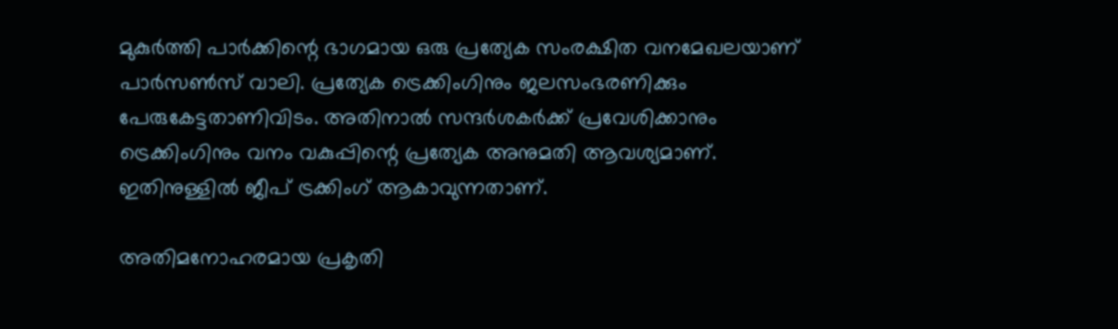മുകുര്‍ത്തി പാര്‍ക്കിന്റെ ഭാഗമായ ഒരു പ്രത്യേക സംരക്ഷിത വനമേഖലയാണ് പാര്‍സണ്‍സ് വാലി. പ്രത്യേക ട്രെക്കിംഗിനും ജലസംഭരണിക്കും പേരുകേട്ടതാണിവിടം. അതിനാല്‍ സന്ദര്‍ശകര്‍ക്ക് പ്രവേശിക്കാനും ട്രെക്കിംഗിനും വനം വകുപ്പിന്റെ പ്രത്യേക അനുമതി ആവശ്യമാണ്. ഇതിനുള്ളില്‍ ജീപ് ട്രക്കിംഗ് ആകാവുന്നതാണ്.

അതിമനോഹരമായ പ്രകൃതി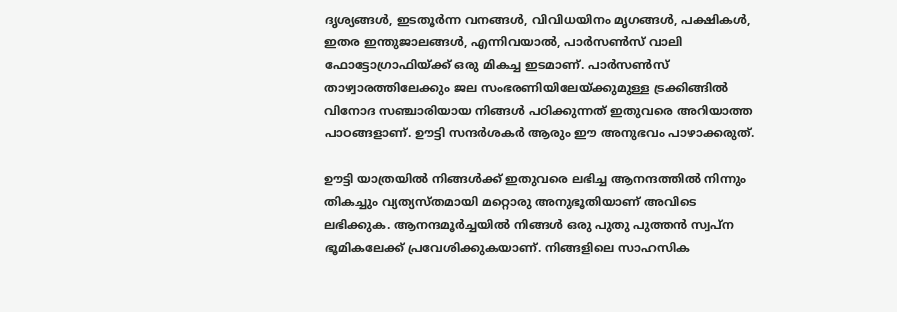ദൃശ്യങ്ങള്‍, ഇടതൂര്‍ന്ന വനങ്ങള്‍, വിവിധയിനം മൃഗങ്ങള്‍, പക്ഷികള്‍, ഇതര ഇന്തുജാലങ്ങള്‍, എന്നിവയാല്‍, പാര്‍സണ്‍സ് വാലി ഫോട്ടോഗ്രാഫിയ്ക്ക് ഒരു മികച്ച ഇടമാണ്. പാര്‍സണ്‍സ് താഴ്വാരത്തിലേക്കും ജല സംഭരണിയിലേയ്ക്കുമുള്ള ട്രക്കിങ്ങില്‍ വിനോദ സഞ്ചാരിയായ നിങ്ങള്‍ പഠിക്കുന്നത് ഇതുവരെ അറിയാത്ത പാഠങ്ങളാണ്. ഊട്ടി സന്ദര്‍ശകര്‍ ആരും ഈ അനുഭവം പാഴാക്കരുത്.

ഊട്ടി യാത്രയില്‍ നിങ്ങള്‍ക്ക് ഇതുവരെ ലഭിച്ച ആനന്ദത്തില്‍ നിന്നും തികച്ചും വ്യത്യസ്തമായി മറ്റൊരു അനുഭൂതിയാണ് അവിടെ ലഭിക്കുക. ആനന്ദമൂര്‍ച്ചയില്‍ നിങ്ങള്‍ ഒരു പുതു പുത്തന്‍ സ്വപ്ന ഭൂമികലേക്ക് പ്രവേശിക്കുകയാണ്. നിങ്ങളിലെ സാഹസിക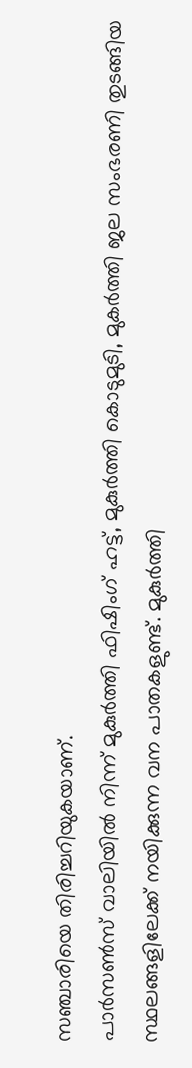സഞ്ചാരിയെ തിരിച്ചറിയുകയാണ്.
പാര്‍സണ്‍സ് വാലിയില്‍ നിന്ന് മുകുര്‍ത്തി ഫിഷിംഗ് ഹട്ട്, മുകുര്‍ത്തി കൊടുമുടി, മുകര്‍ത്തി ജല സംഭരണി തുടങ്ങിയ സ്ഥലങ്ങളിലേക്ക് നയിക്കുന്ന വന പാതകളുണ്ട്. മുകുര്‍ത്തി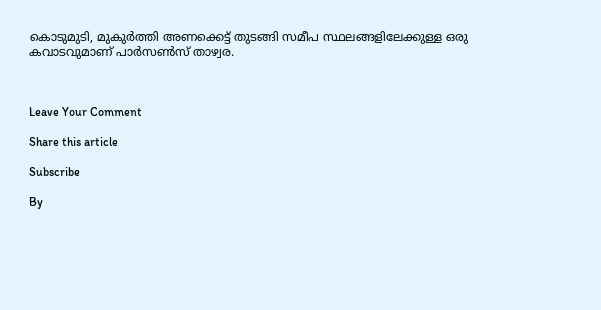കൊടുമുടി, മുകുര്‍ത്തി അണക്കെട്ട് തുടങ്ങി സമീപ സ്ഥലങ്ങളിലേക്കുള്ള ഒരു കവാടവുമാണ് പാര്‍സണ്‍സ് താഴ്വര.



Leave Your Comment

Share this article

Subscribe

By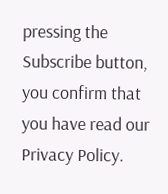pressing the Subscribe button, you confirm that you have read our Privacy Policy.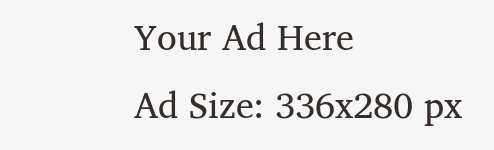Your Ad Here
Ad Size: 336x280 px